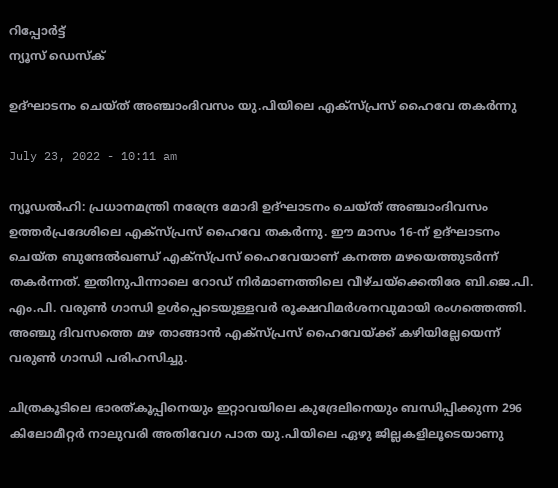റിപ്പോര്‍ട്ട്
ന്യൂസ് ഡെസ്ക്

ഉദ്ഘാടനം ചെയ്ത് അഞ്ചാംദിവസം യു.പിയിലെ എക്സ്പ്രസ് ഹൈവേ തകര്‍ന്നു

July 23, 2022 - 10:11 am

ന്യൂഡല്‍ഹി: പ്രധാനമന്ത്രി നരേന്ദ്ര മോദി ഉദ്ഘാടനം ചെയ്ത് അഞ്ചാംദിവസം ഉത്തര്‍പ്രദേശിലെ എക്സ്പ്രസ് ഹൈവേ തകര്‍ന്നു. ഈ മാസം 16-ന് ഉദ്ഘാടനം ചെയ്ത ബുന്ദേല്‍ഖണ്ഡ് എക്സ്പ്രസ്‌ ഹൈവേയാണ് കനത്ത മഴയെത്തുടര്‍ന്ന് തകര്‍ന്നത്. ഇതിനുപിന്നാലെ റോഡ് നിര്‍മാണത്തിലെ വീഴ്ചയ്ക്കെതിരേ ബി.ജെ.പി. എം.പി. വരുണ്‍ ഗാന്ധി ഉള്‍പ്പെടെയുള്ളവര്‍ രൂക്ഷവിമര്‍ശനവുമായി രംഗത്തെത്തി. അഞ്ചു ദിവസത്തെ മഴ താങ്ങാന്‍ എക്സ്പ്രസ്‌ ഹൈവേയ്ക്ക് കഴിയില്ലേയെന്ന് വരുണ്‍ ഗാന്ധി പരിഹസിച്ചു.

ചിത്രകൂടിലെ ഭാരത്കൂപ്പിനെയും ഇറ്റാവയിലെ കുദ്രേലിനെയും ബന്ധിപ്പിക്കുന്ന 296 കിലോമീറ്റര്‍ നാലുവരി അതിവേഗ പാത യു.പിയിലെ ഏഴു ജില്ലകളിലൂടെയാണു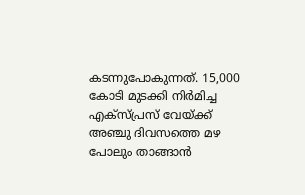കടന്നുപോകുന്നത്. 15,000 കോടി മുടക്കി നിര്‍മിച്ച എക്സ്പ്രസ് വേയ്ക്ക് അഞ്ചു ദിവസത്തെ മഴ പോലും താങ്ങാന്‍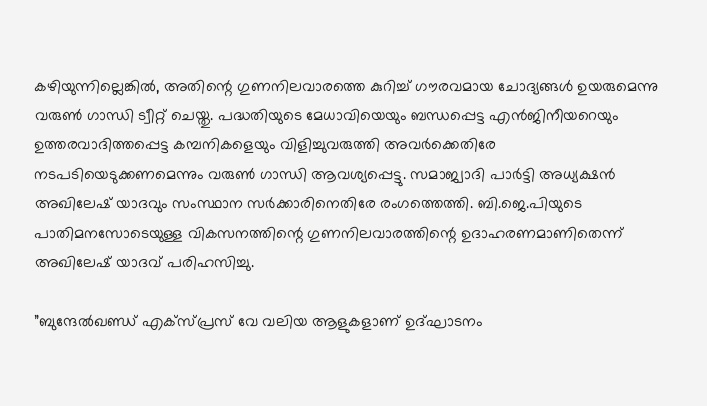കഴിയുന്നില്ലെങ്കില്‍, അതിന്റെ ഗുണനിലവാരത്തെ കുറിച്ച് ഗൗരവമായ ചോദ്യങ്ങള്‍ ഉയരുമെന്നു വരുണ്‍ ഗാന്ധി ട്വീറ്റ് ചെയ്തു. പദ്ധതിയുടെ മേധാവിയെയും ബന്ധപ്പെട്ട എന്‍ജിനീയറെയും ഉത്തരവാദിത്തപ്പെട്ട കമ്പനികളെയും വിളിച്ചുവരുത്തി അവര്‍ക്കെതിരേ നടപടിയെടുക്കണമെന്നും വരുണ്‍ ഗാന്ധി ആവശ്യപ്പെട്ടു. സമാജ്വാദി പാര്‍ട്ടി അധ്യക്ഷന്‍ അഖിലേഷ് യാദവും സംസ്ഥാന സര്‍ക്കാരിനെതിരേ രംഗത്തെത്തി. ബി.ജെ.പിയുടെ പാതിമനസോടെയുള്ള വികസനത്തിന്റെ ഗുണനിലവാരത്തിന്റെ ഉദാഹരണമാണിതെന്ന് അഖിലേഷ് യാദവ് പരിഹസിച്ചു.

”ബുന്ദേല്‍ഖണ്ഡ് എക്സ്പ്രസ് വേ വലിയ ആളുകളാണ് ഉദ്ഘാടനം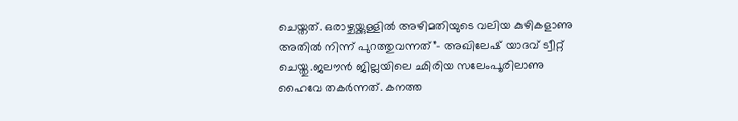ചെയ്തത്. ഒരാഴ്ചയ്ക്കുള്ളില്‍ അഴിമതിയുടെ വലിയ കുഴികളാണു അതില്‍ നിന്ന് പുറത്തുവന്നത്”- അഖിലേഷ് യാദവ് ട്വീറ്റ് ചെയ്തു.ജലൗന്‍ ജില്ലയിലെ ഛിരിയ സലേംപൂരിലാണു ഹൈവേ തകര്‍ന്നത്. കനത്ത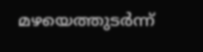മഴയെത്തുടര്‍ന്ന്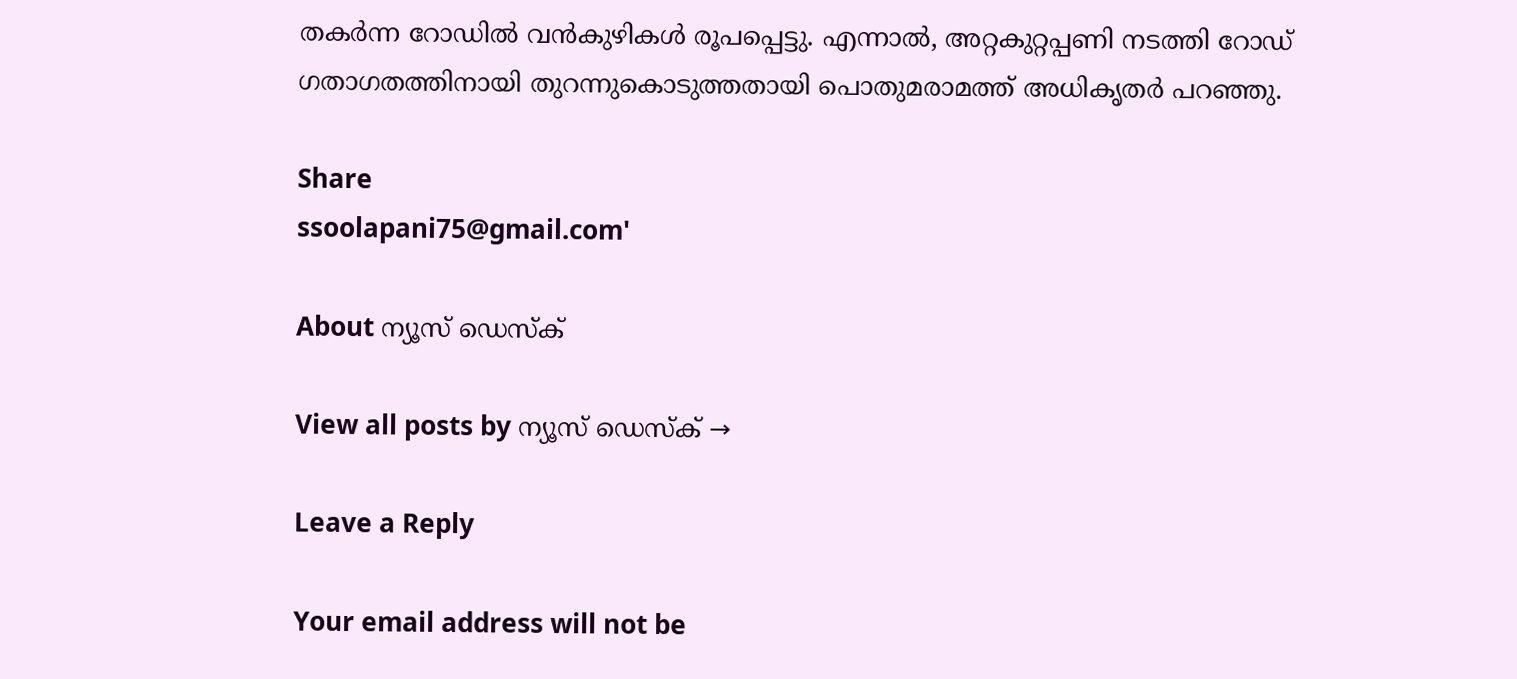തകര്‍ന്ന റോഡില്‍ വന്‍കുഴികള്‍ രൂപപ്പെട്ടു. എന്നാല്‍, അറ്റകുറ്റപ്പണി നടത്തി റോഡ് ഗതാഗതത്തിനായി തുറന്നുകൊടുത്തതായി പൊതുമരാമത്ത് അധികൃതര്‍ പറഞ്ഞു.

Share
ssoolapani75@gmail.com'

About ന്യൂസ് ഡെസ്ക്

View all posts by ന്യൂസ് ഡെസ്ക് →

Leave a Reply

Your email address will not be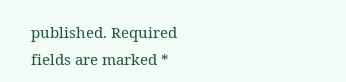published. Required fields are marked *